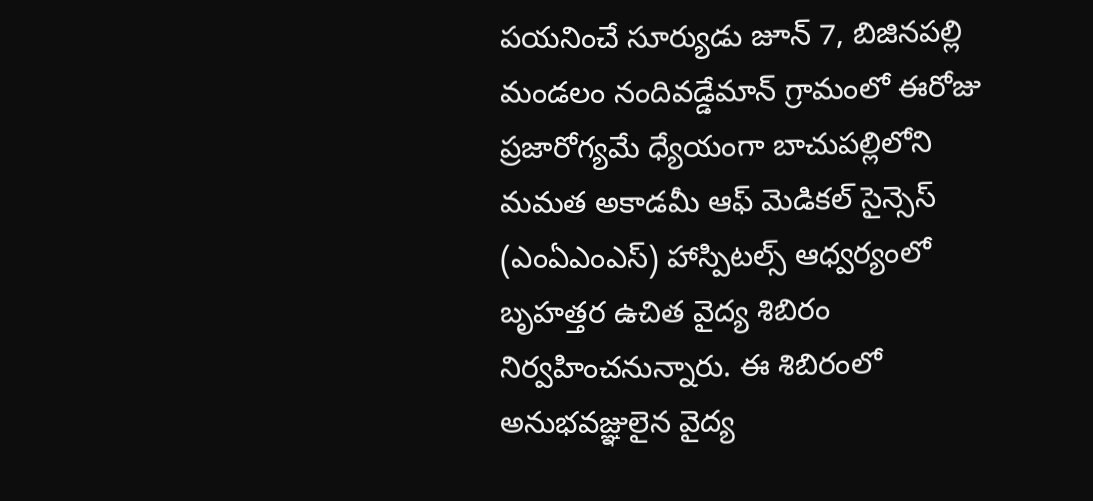పయనించే సూర్యుడు జూన్ 7, బిజినపల్లి మండలం నందివడ్డేమాన్ గ్రామంలో ఈరోజు ప్రజారోగ్యమే ధ్యేయంగా బాచుపల్లిలోని మమత అకాడమీ ఆఫ్ మెడికల్ సైన్సెస్ (ఎంఏఎంఎస్) హాస్పిటల్స్ ఆధ్వర్యంలో బృహత్తర ఉచిత వైద్య శిబిరం నిర్వహించనున్నారు. ఈ శిబిరంలో అనుభవజ్ఞులైన వైద్య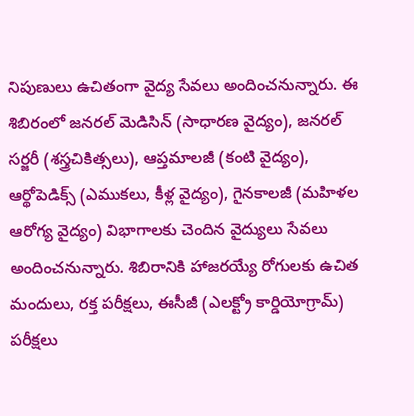నిపుణులు ఉచితంగా వైద్య సేవలు అందించనున్నారు. ఈ శిబిరంలో జనరల్ మెడిసిన్ (సాధారణ వైద్యం), జనరల్ సర్జరీ (శస్త్రచికిత్సలు), ఆప్తమాలజీ (కంటి వైద్యం), ఆర్థోపెడిక్స్ (ఎముకలు, కీళ్ల వైద్యం), గైనకాలజీ (మహిళల ఆరోగ్య వైద్యం) విభాగాలకు చెందిన వైద్యులు సేవలు అందించనున్నారు. శిబిరానికి హాజరయ్యే రోగులకు ఉచిత మందులు, రక్త పరీక్షలు, ఈసీజీ (ఎలక్ట్రో కార్డియోగ్రామ్) పరీక్షలు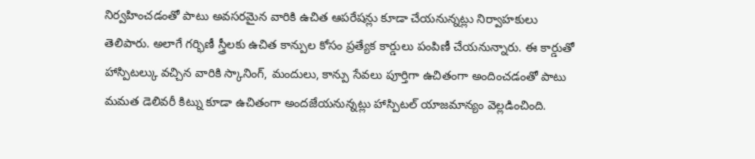నిర్వహించడంతో పాటు అవసరమైన వారికి ఉచిత ఆపరేషన్లు కూడా చేయనున్నట్లు నిర్వాహకులు తెలిపారు. అలాగే గర్భిణీ స్త్రీలకు ఉచిత కాన్పుల కోసం ప్రత్యేక కార్డులు పంపిణీ చేయనున్నారు. ఈ కార్డుతో హాస్పిటల్కు వచ్చిన వారికి స్కానింగ్, మందులు, కాన్పు సేవలు పూర్తిగా ఉచితంగా అందించడంతో పాటు మమత డెలివరీ కిట్ను కూడా ఉచితంగా అందజేయనున్నట్లు హాస్పిటల్ యాజమాన్యం వెల్లడించింది.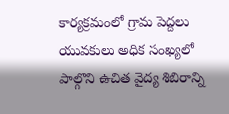కార్యక్రమంలో గ్రామ పెద్దలు యువకులు అధిక సంఖ్యలో పాల్గొని ఉచిత వైద్య శిబిరాన్ని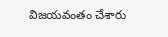విజయవంతం చేశారు